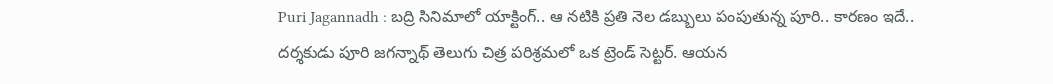Puri Jagannadh : బద్రి సినిమాలో యాక్టింగ్.. ఆ నటికి ప్రతి నెల డబ్బులు పంపుతున్న పూరి.. కారణం ఇదే..
దర్శకుడు పూరి జగన్నాథ్ తెలుగు చిత్ర పరిశ్రమలో ఒక ట్రెండ్ సెట్టర్. ఆయన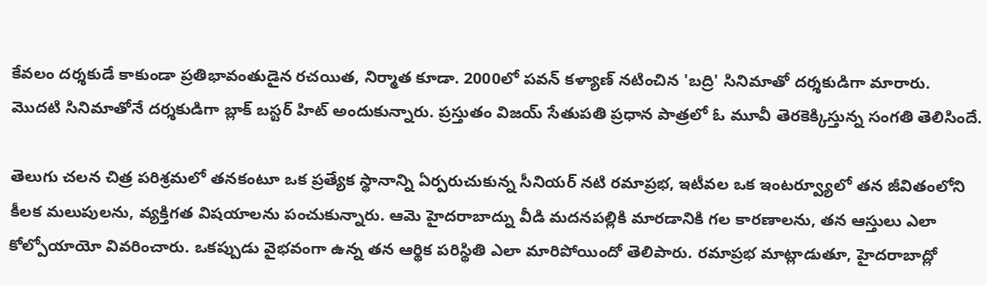కేవలం దర్శకుడే కాకుండా ప్రతిభావంతుడైన రచయిత, నిర్మాత కూడా. 2000లో పవన్ కళ్యాణ్ నటించిన 'బద్రి' సినిమాతో దర్శకుడిగా మారారు. మొదటి సినిమాతోనే దర్శకుడిగా బ్లాక్ బస్టర్ హిట్ అందుకున్నారు. ప్రస్తుతం విజయ్ సేతుపతి ప్రధాన పాత్రలో ఓ మూవీ తెరకెక్కిస్తున్న సంగతి తెలిసిందే.

తెలుగు చలన చిత్ర పరిశ్రమలో తనకంటూ ఒక ప్రత్యేక స్థానాన్ని ఏర్పరుచుకున్న సీనియర్ నటి రమాప్రభ, ఇటీవల ఒక ఇంటర్వ్యూలో తన జీవితంలోని కీలక మలుపులను, వ్యక్తిగత విషయాలను పంచుకున్నారు. ఆమె హైదరాబాద్ను వీడి మదనపల్లికి మారడానికి గల కారణాలను, తన ఆస్తులు ఎలా కోల్పోయాయో వివరించారు. ఒకప్పుడు వైభవంగా ఉన్న తన ఆర్థిక పరిస్థితి ఎలా మారిపోయిందో తెలిపారు. రమాప్రభ మాట్లాడుతూ, హైదరాబాద్లో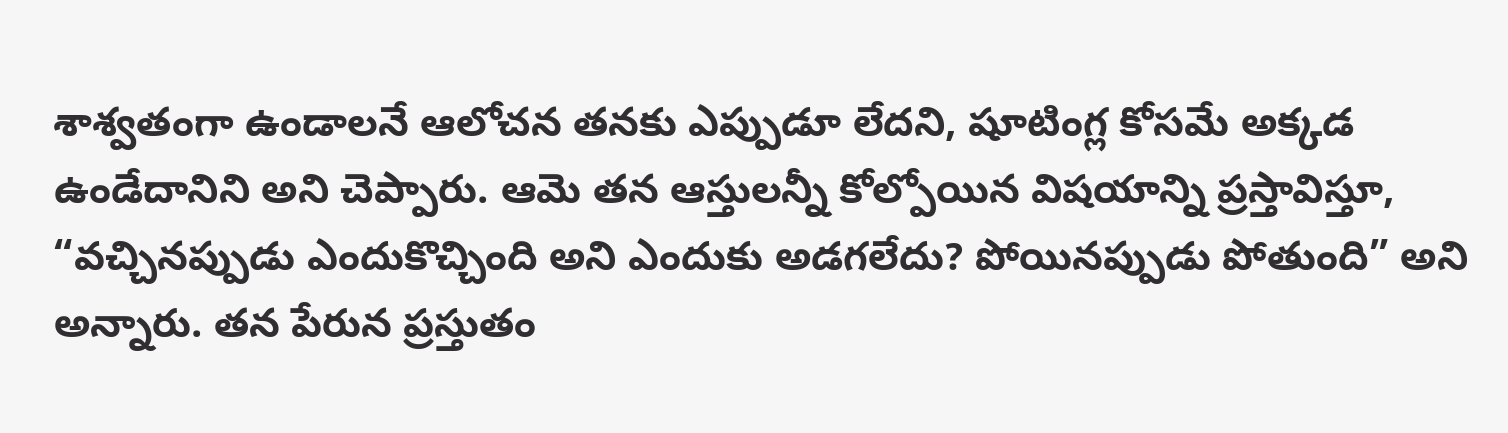శాశ్వతంగా ఉండాలనే ఆలోచన తనకు ఎప్పుడూ లేదని, షూటింగ్ల కోసమే అక్కడ ఉండేదానిని అని చెప్పారు. ఆమె తన ఆస్తులన్నీ కోల్పోయిన విషయాన్ని ప్రస్తావిస్తూ, “వచ్చినప్పుడు ఎందుకొచ్చింది అని ఎందుకు అడగలేదు? పోయినప్పుడు పోతుంది” అని అన్నారు. తన పేరున ప్రస్తుతం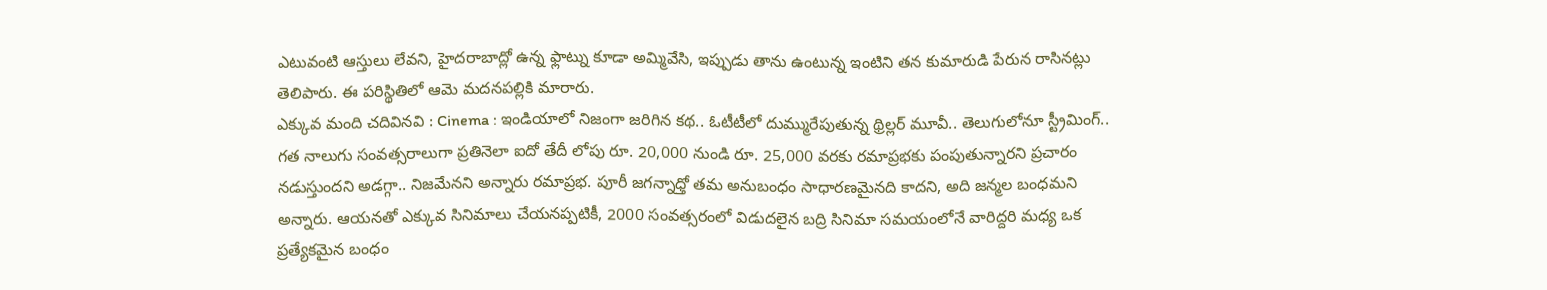ఎటువంటి ఆస్తులు లేవని, హైదరాబాద్లో ఉన్న ఫ్లాట్ను కూడా అమ్మివేసి, ఇప్పుడు తాను ఉంటున్న ఇంటిని తన కుమారుడి పేరున రాసినట్లు తెలిపారు. ఈ పరిస్థితిలో ఆమె మదనపల్లికి మారారు.
ఎక్కువ మంది చదివినవి : Cinema : ఇండియాలో నిజంగా జరిగిన కథ.. ఓటీటీలో దుమ్మురేపుతున్న థ్రిల్లర్ మూవీ.. తెలుగులోనూ స్ట్రీమింగ్..
గత నాలుగు సంవత్సరాలుగా ప్రతినెలా ఐదో తేదీ లోపు రూ. 20,000 నుండి రూ. 25,000 వరకు రమాప్రభకు పంపుతున్నారని ప్రచారం నడుస్తుందని అడగ్గా.. నిజమేనని అన్నారు రమాప్రభ. పూరీ జగన్నాధ్తో తమ అనుబంధం సాధారణమైనది కాదని, అది జన్మల బంధమని అన్నారు. ఆయనతో ఎక్కువ సినిమాలు చేయనప్పటికీ, 2000 సంవత్సరంలో విడుదలైన బద్రి సినిమా సమయంలోనే వారిద్దరి మధ్య ఒక ప్రత్యేకమైన బంధం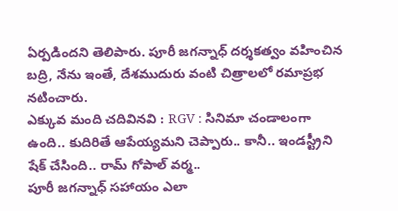ఏర్పడిందని తెలిపారు. పూరీ జగన్నాధ్ దర్శకత్వం వహించిన బద్రి, నేను ఇంతే, దేశముదురు వంటి చిత్రాలలో రమాప్రభ నటించారు.
ఎక్కువ మంది చదివినవి : RGV : సినిమా చండాలంగా ఉంది.. కుదిరితే ఆపేయ్యమని చెప్పారు.. కానీ.. ఇండస్ట్రీని షేక్ చేసింది.. రామ్ గోపాల్ వర్మ..
పూరీ జగన్నాధ్ సహాయం ఎలా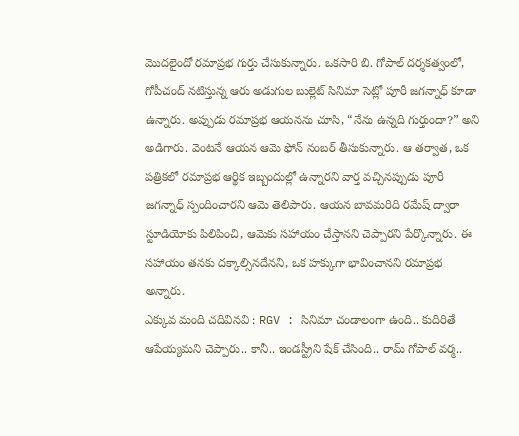మొదలైందో రమాప్రభ గుర్తు చేసుకున్నారు. ఒకసారి బి. గోపాల్ దర్శకత్వంలో, గోపీచంద్ నటిస్తున్న ఆరు అడుగుల బుల్లెట్ సినిమా సెట్లో పూరీ జగన్నాధ్ కూడా ఉన్నారు. అప్పుడు రమాప్రభ ఆయనను చూసి, “నేను ఉన్నది గుర్తుందా?” అని అడిగారు. వెంటనే ఆయన ఆమె ఫోన్ నంబర్ తీసుకున్నారు. ఆ తర్వాత, ఒక పత్రికలో రమాప్రభ ఆర్థిక ఇబ్బందుల్లో ఉన్నారని వార్త వచ్చినప్పుడు పూరీ జగన్నాధ్ స్పందించారని ఆమె తెలిపారు. ఆయన బావమరిది రమేష్ ద్వారా స్టూడియోకు పిలిపించి, ఆమెకు సహాయం చేస్తానని చెప్పారని పేర్కొన్నారు. ఈ సహాయం తనకు దక్కాల్సినదేనని, ఒక హక్కుగా భావించానని రమాప్రభ అన్నారు.
ఎక్కువ మంది చదివినవి : RGV : సినిమా చండాలంగా ఉంది.. కుదిరితే ఆపేయ్యమని చెప్పారు.. కానీ.. ఇండస్ట్రీని షేక్ చేసింది.. రామ్ గోపాల్ వర్మ..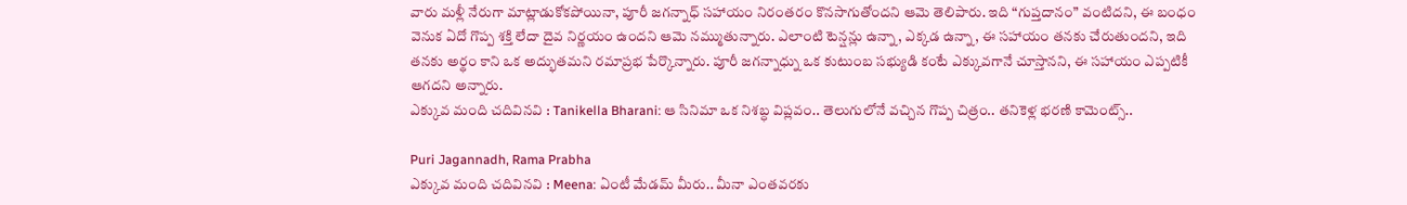వారు మళ్లీ నేరుగా మాట్లాడుకోకపోయినా, పూరీ జగన్నాధ్ సహాయం నిరంతరం కొనసాగుతోందని ఆమె తెలిపారు. ఇది “గుప్తదానం” వంటిదని, ఈ బంధం వెనుక ఏదో గొప్ప శక్తి లేదా దైవ నిర్ణయం ఉందని ఆమె నమ్ముతున్నారు. ఎలాంటి టెన్షన్లు ఉన్నా, ఎక్కడ ఉన్నా, ఈ సహాయం తనకు చేరుతుందని, ఇది తనకు అర్థం కాని ఒక అద్భుతమని రమాప్రభ పేర్కొన్నారు. పూరీ జగన్నాధ్ను ఒక కుటుంబ సభ్యుడి కంటే ఎక్కువగానే చూస్తానని, ఈ సహాయం ఎప్పటికీ ఆగదని అన్నారు.
ఎక్కువ మంది చదివినవి : Tanikella Bharani: ఆ సినిమా ఒక నిశబ్ధ విప్లవం.. తెలుగులోనే వచ్చిన గొప్ప చిత్రం.. తనికెళ్ల భరణి కామెంట్స్..

Puri Jagannadh, Rama Prabha
ఎక్కువ మంది చదివినవి : Meena: ఏంటీ మేడమ్ మీరు.. మీనా ఎంతవరకు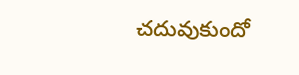చదువుకుందో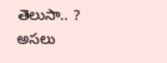తెలుసా.. ? అసలు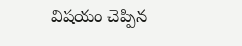విషయం చెప్పిన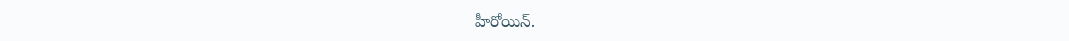హీరోయిన్.